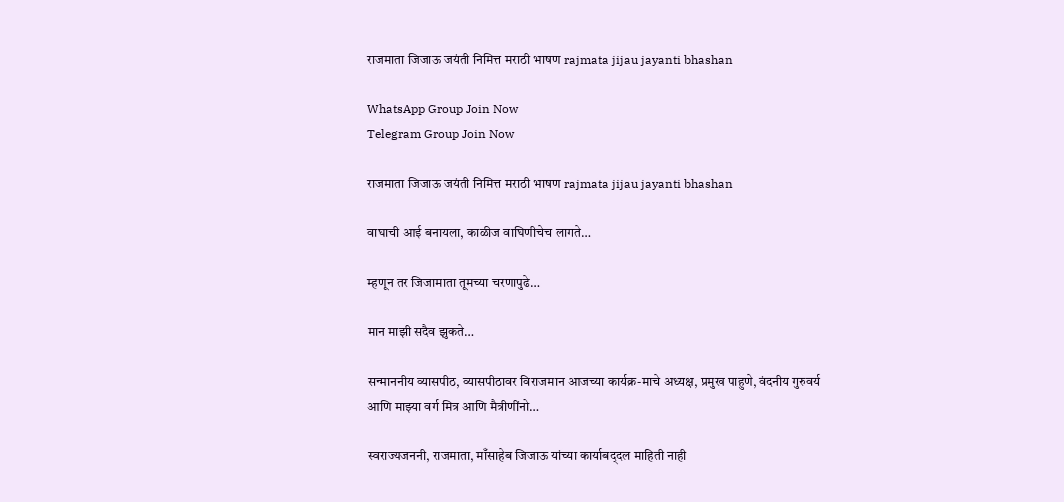राजमाता जिजाऊ जयंती निमित्त मराठी भाषण rajmata jijau jayanti bhashan

WhatsApp Group Join Now
Telegram Group Join Now

राजमाता जिजाऊ जयंती निमित्त मराठी भाषण rajmata jijau jayanti bhashan

वाघाची आई बनायला, काळीज वाघिणीचेच लागते…

म्हणून तर जिजामाता तूमच्या चरणापुढे…

मान माझी सदैव झुकते…

सन्माननीय व्यासपीठ, व्यासपीठावर विराजमान आजच्या कार्यक्र-माचे अध्यक्ष, प्रमुख पाहुणे, वंदनीय गुरुवर्य आणि माझ्या वर्ग मित्र आणि मैत्रीणींनो…

स्वराज्यजननी, राजमाता, माँसाहेब जिजाऊ यांच्या कार्याबद्‌दल माहिती नाही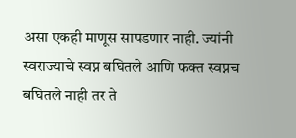असा एकही माणूस सापड‌णार नाही. ज्यांनी स्वराज्याचे स्वप्न बघितले आणि फक्त स्वप्नच बघितले नाही तर ते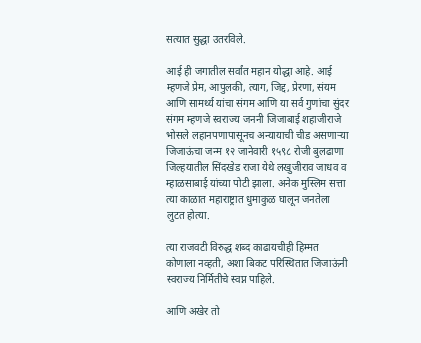सत्यात सुद्धा उतरविले.

आई ही जगातील सर्वांत महान यो‌द्धा आहे. आई म्हणजे प्रेम, आपुलकी, त्याग, जिद्द, प्रेरणा, संयम आणि सामर्थ्य यांचा संगम आणि या सर्व गुणांचा सुंदर संगम म्हणजे स्वराज्य जननी जिजाबाई शहाजीराजे भोसले लहानपणापासूनच अन्यायाची चीड असणाऱ्या जिजाऊंचा जन्म १२ जानेवारी १५९८ रोजी बुलढाणा जिल्हयातील सिंदखेड राजा येथे लखुजीराव जाधव व म्हाळसाबाई यांच्या पोटी झाला. अनेक मुस्लिम सत्ता त्या काळात महाराष्ट्रात धुमाकुळ घालून जनतेला लुटत होत्या.

त्या राजवटी विरुद्ध शब्द काढायचीही हिम्मत कोणाला नव्हती, अशा बिकट परिस्थितात जिजाऊंनी स्वराज्य निर्मितीचे स्वप्न पाहिले.

आणि अखेर तो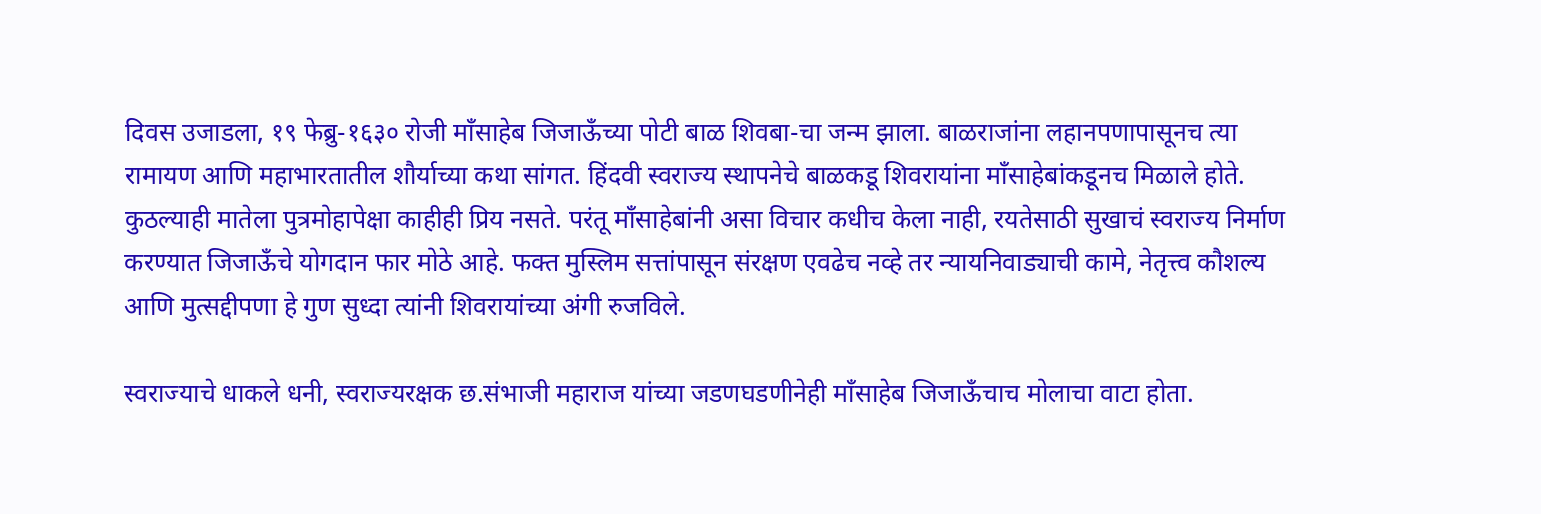दिवस उजाडला, १९ फेब्रु-१६३० रोजी माँसाहेब जिजाऊँच्या पोटी बाळ शिवबा-चा जन्म झाला. बाळराजांना लहानपणापासूनच त्या रामायण आणि महाभारतातील शौर्याच्या कथा सांगत. हिंदवी स्वराज्य स्थापनेचे बाळकडू शिवरायांना माँसाहेबांकडूनच मिळाले होते. कुठल्याही मातेला पुत्रमोहापेक्षा काहीही प्रिय नसते. परंतू माँसाहेबांनी असा विचार कधीच केला नाही, रयतेसाठी सुखाचं स्वराज्य निर्माण करण्यात जिजाऊँचे योगदान फार मोठे आहे. फक्त मुस्लिम सत्तांपासून संरक्षण एवढेच नव्हे तर न्यायनिवाड्याची कामे, नेतृत्त्व कौशल्य आणि मुत्स‌द्दीपणा हे गुण सुध्दा त्यांनी शिवरायांच्या अंगी रुजविले.

स्वराज्याचे धाकले धनी, स्वराज्यरक्षक छ.संभाजी महाराज यांच्या जडणघडणीनेही माँसाहेब जिजाऊँचाच मोलाचा वाटा होता.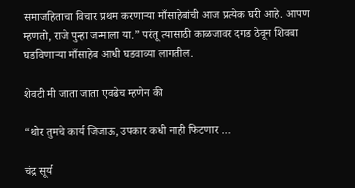समाजहिताचा विचार प्रथम करणाऱ्या माँसाहेबांची आज प्रत्येक घरी आहे. आपण म्हणतो, राजे पुन्हा जन्माला या.” परंतू त्यासाठी काळजावर दगड ठेवून शिवबा घडविणाऱ्या माँसाहेब आधी घडवाव्या लागतील.

शेवटी मी जाता जाता एवढेच म्हणेन की

“थोर तुमचे कार्य जिजाऊ, उपकार कधी नाही फिटणार …

चंद्र सूर्य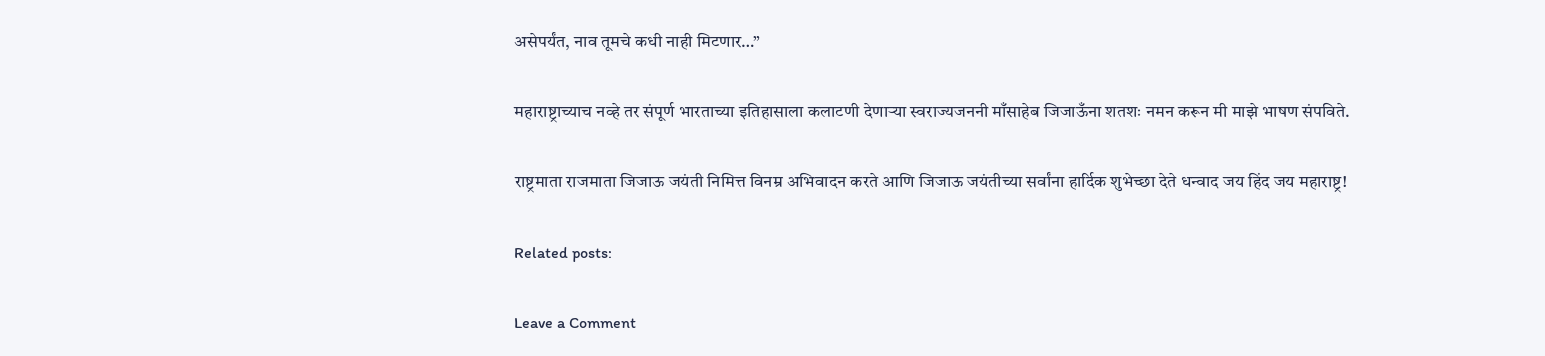असेपर्यंत, नाव तूमचे कधी नाही मिटणार…”

महाराष्ट्राच्याच नव्हे तर संपूर्ण भारताच्या इतिहासाला कलाटणी देणाऱ्या स्वराज्यजननी माँसाहेब जिजाऊँना शतशः नमन करून मी माझे भाषण संपविते.

राष्ट्रमाता राजमाता जिजाऊ जयंती निमित्त विनम्र अभिवादन करते आणि जिजाऊ जयंतीच्या सर्वांना हार्दिक शुभेच्छा देते धन्वाद जय हिंद जय महाराष्ट्र!

Related posts:

Leave a Comment